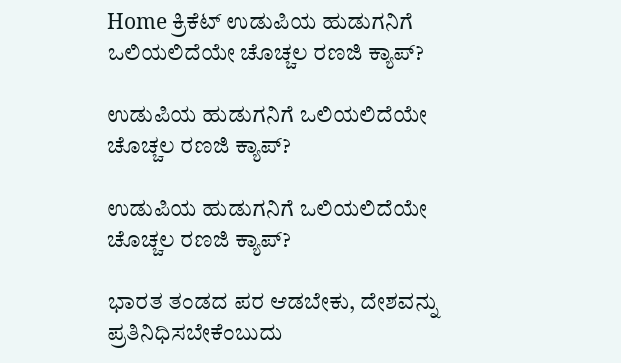Home ಕ್ರಿಕೆಟ್ ಉಡುಪಿಯ ಹುಡುಗನಿಗೆ ಒಲಿಯಲಿದೆಯೇ ಚೊಚ್ಚಲ ರಣಜಿ ಕ್ಯಾಪ್?

ಉಡುಪಿಯ ಹುಡುಗನಿಗೆ ಒಲಿಯಲಿದೆಯೇ ಚೊಚ್ಚಲ ರಣಜಿ ಕ್ಯಾಪ್?

ಉಡುಪಿಯ ಹುಡುಗನಿಗೆ ಒಲಿಯಲಿದೆಯೇ ಚೊಚ್ಚಲ ರಣಜಿ ಕ್ಯಾಪ್?

ಭಾರತ ತಂಡದ ಪರ ಆಡಬೇಕು, ದೇಶವನ್ನು ಪ್ರತಿನಿಧಿಸಬೇಕೆಂಬುದು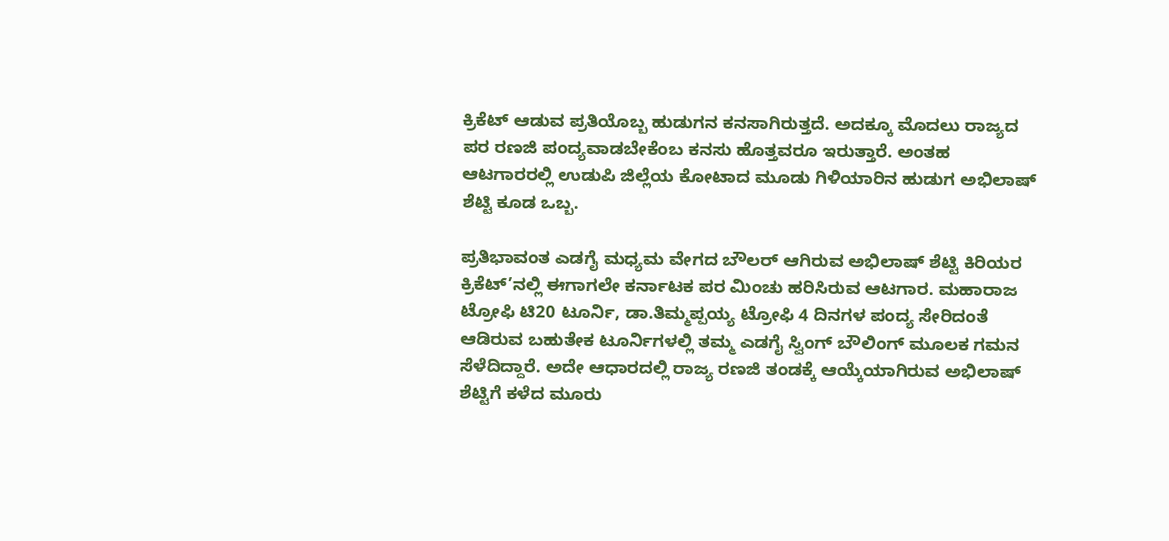ಕ್ರಿಕೆಟ್ ಆಡುವ ಪ್ರತಿಯೊಬ್ಬ ಹುಡುಗನ ಕನಸಾಗಿರುತ್ತದೆ. ಅದಕ್ಕೂ ಮೊದಲು ರಾಜ್ಯದ ಪರ ರಣಜಿ ಪಂದ್ಯವಾಡಬೇಕೆಂಬ ಕನಸು ಹೊತ್ತವರೂ ಇರುತ್ತಾರೆ. ಅಂತಹ ಆಟಗಾರರಲ್ಲಿ ಉಡುಪಿ ಜಿಲ್ಲೆಯ ಕೋಟಾದ ಮೂಡು ಗಿಳಿಯಾರಿನ ಹುಡುಗ ಅಭಿಲಾಷ್ ಶೆಟ್ಟಿ ಕೂಡ ಒಬ್ಬ.

ಪ್ರತಿಭಾವಂತ ಎಡಗೈ ಮಧ್ಯಮ ವೇಗದ ಬೌಲರ್ ಆಗಿರುವ ಅಭಿಲಾಷ್ ಶೆಟ್ಟಿ ಕಿರಿಯರ ಕ್ರಿಕೆಟ್’ನಲ್ಲಿ ಈಗಾಗಲೇ ಕರ್ನಾಟಕ ಪರ ಮಿಂಚು ಹರಿಸಿರುವ ಆಟಗಾರ. ಮಹಾರಾಜ ಟ್ರೋಫಿ ಟಿ20 ಟೂರ್ನಿ, ಡಾ.ತಿಮ್ಮಪ್ಪಯ್ಯ ಟ್ರೋಫಿ 4 ದಿನಗಳ ಪಂದ್ಯ ಸೇರಿದಂತೆ ಆಡಿರುವ ಬಹುತೇಕ ಟೂರ್ನಿಗಳಲ್ಲಿ ತಮ್ಮ ಎಡಗೈ ಸ್ವಿಂಗ್ ಬೌಲಿಂಗ್ ಮೂಲಕ ಗಮನ ಸೆಳೆದಿದ್ದಾರೆ. ಅದೇ ಆಧಾರದಲ್ಲಿ ರಾಜ್ಯ ರಣಜಿ ತಂಡಕ್ಕೆ ಆಯ್ಕೆಯಾಗಿರುವ ಅಭಿಲಾಷ್ ಶೆಟ್ಟಿಗೆ ಕಳೆದ ಮೂರು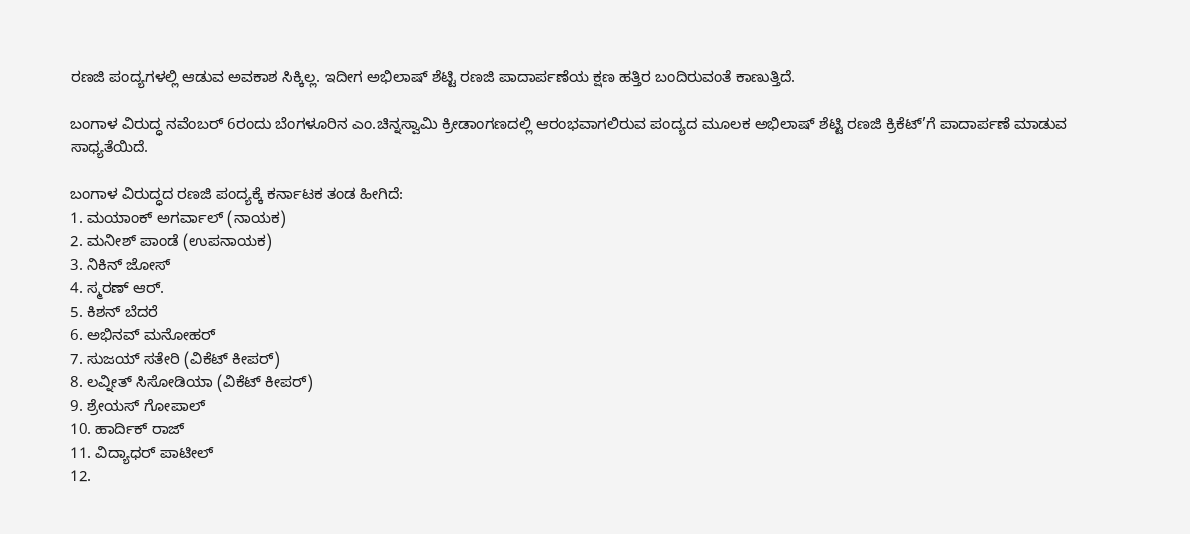ರಣಜಿ ಪಂದ್ಯಗಳಲ್ಲಿ ಆಡುವ ಅವಕಾಶ ಸಿಕ್ಕಿಲ್ಲ. ಇದೀಗ ಅಭಿಲಾಷ್ ಶೆಟ್ಟಿ ರಣಜಿ ಪಾದಾರ್ಪಣೆಯ ಕ್ಷಣ ಹತ್ತಿರ ಬಂದಿರುವಂತೆ ಕಾಣುತ್ತಿದೆ.

ಬಂಗಾಳ ವಿರುದ್ಧ ನವೆಂಬರ್ 6ರಂದು ಬೆಂಗಳೂರಿನ ಎಂ.ಚಿನ್ನಸ್ವಾಮಿ ಕ್ರೀಡಾಂಗಣದಲ್ಲಿ ಆರಂಭವಾಗಲಿರುವ ಪಂದ್ಯದ ಮೂಲಕ ಅಭಿಲಾಷ್ ಶೆಟ್ಟಿ ರಣಜಿ ಕ್ರಿಕೆಟ್’ಗೆ ಪಾದಾರ್ಪಣೆ ಮಾಡುವ ಸಾಧ್ಯತೆಯಿದೆ.

ಬಂಗಾಳ ವಿರುದ್ಧದ ರಣಜಿ ಪಂದ್ಯಕ್ಕೆ ಕರ್ನಾಟಕ ತಂಡ ಹೀಗಿದೆ:
1. ಮಯಾಂಕ್ ಅಗರ್ವಾಲ್ (ನಾಯಕ)
2. ಮನೀಶ್ ಪಾಂಡೆ (ಉಪನಾಯಕ)
3. ನಿಕಿನ್ ಜೋಸ್
4. ಸ್ಮರಣ್ ಆರ್.
5. ಕಿಶನ್ ಬೆದರೆ
6. ಅಭಿನವ್ ಮನೋಹರ್
7. ಸುಜಯ್ ಸತೇರಿ (ವಿಕೆಟ್ ಕೀಪರ್)
8. ಲವ್ನೀತ್ ಸಿಸೋಡಿಯಾ (ವಿಕೆಟ್ ಕೀಪರ್)
9. ಶ್ರೇಯಸ್ ಗೋಪಾಲ್
10. ಹಾರ್ದಿಕ್ ರಾಜ್
11. ವಿದ್ಯಾಧರ್ ಪಾಟೀಲ್
12.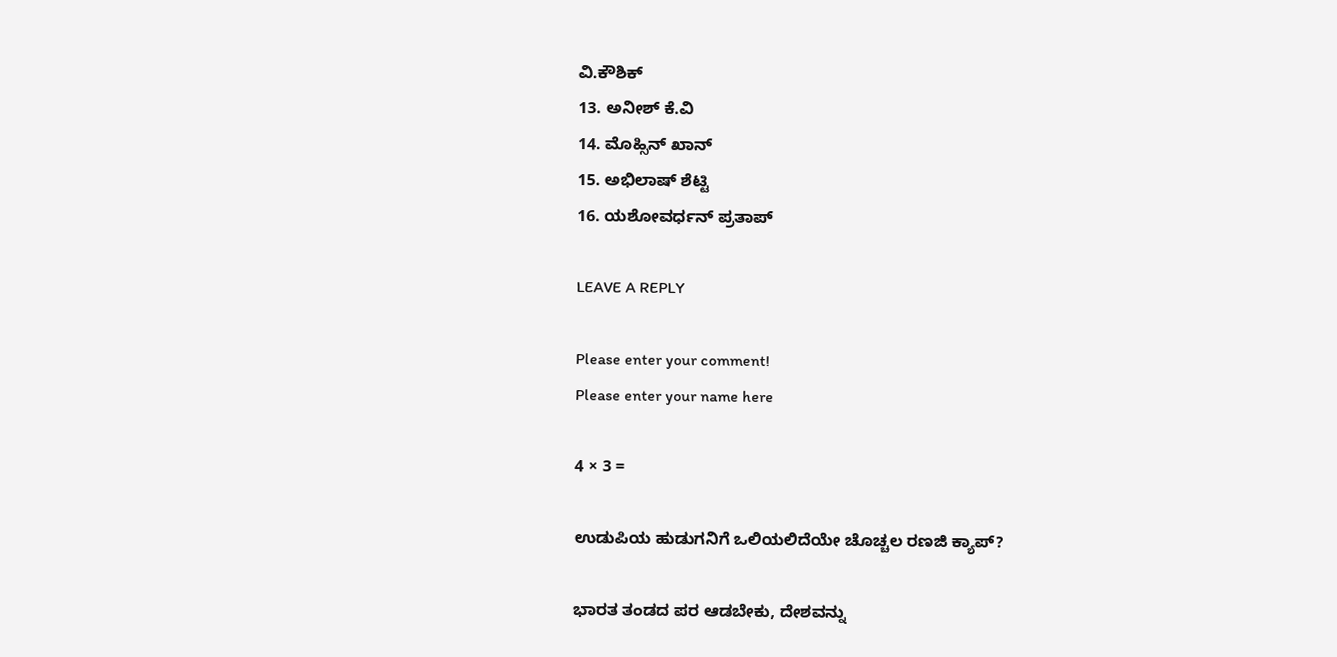ವಿ.ಕೌಶಿಕ್
13. ಅನೀಶ್ ಕೆ.ವಿ
14. ಮೊಹ್ಸಿನ್ ಖಾನ್
15. ಅಭಿಲಾಷ್ ಶೆಟ್ಟಿ
16. ಯಶೋವರ್ಧನ್ ಪ್ರತಾಪ್

LEAVE A REPLY

Please enter your comment!
Please enter your name here

4 × 3 =

ಉಡುಪಿಯ ಹುಡುಗನಿಗೆ ಒಲಿಯಲಿದೆಯೇ ಚೊಚ್ಚಲ ರಣಜಿ ಕ್ಯಾಪ್?

ಭಾರತ ತಂಡದ ಪರ ಆಡಬೇಕು, ದೇಶವನ್ನು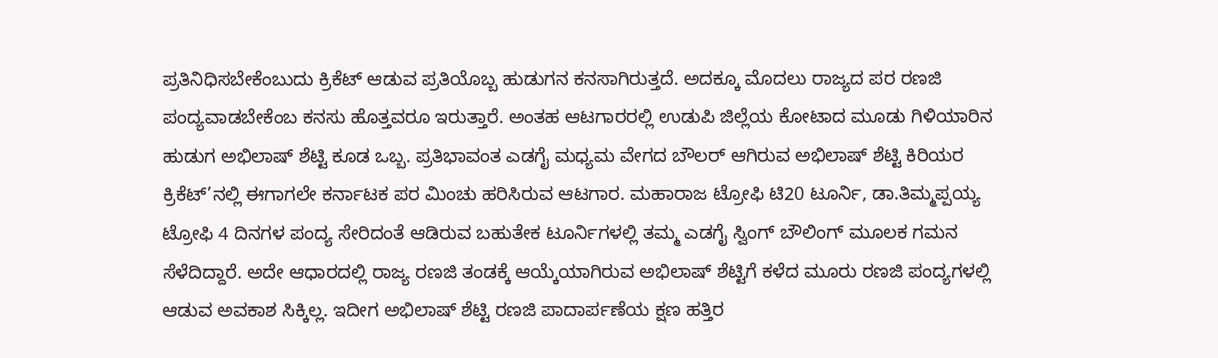ಪ್ರತಿನಿಧಿಸಬೇಕೆಂಬುದು ಕ್ರಿಕೆಟ್ ಆಡುವ ಪ್ರತಿಯೊಬ್ಬ ಹುಡುಗನ ಕನಸಾಗಿರುತ್ತದೆ. ಅದಕ್ಕೂ ಮೊದಲು ರಾಜ್ಯದ ಪರ ರಣಜಿ ಪಂದ್ಯವಾಡಬೇಕೆಂಬ ಕನಸು ಹೊತ್ತವರೂ ಇರುತ್ತಾರೆ. ಅಂತಹ ಆಟಗಾರರಲ್ಲಿ ಉಡುಪಿ ಜಿಲ್ಲೆಯ ಕೋಟಾದ ಮೂಡು ಗಿಳಿಯಾರಿನ ಹುಡುಗ ಅಭಿಲಾಷ್ ಶೆಟ್ಟಿ ಕೂಡ ಒಬ್ಬ. ಪ್ರತಿಭಾವಂತ ಎಡಗೈ ಮಧ್ಯಮ ವೇಗದ ಬೌಲರ್ ಆಗಿರುವ ಅಭಿಲಾಷ್ ಶೆಟ್ಟಿ ಕಿರಿಯರ ಕ್ರಿಕೆಟ್’ನಲ್ಲಿ ಈಗಾಗಲೇ ಕರ್ನಾಟಕ ಪರ ಮಿಂಚು ಹರಿಸಿರುವ ಆಟಗಾರ. ಮಹಾರಾಜ ಟ್ರೋಫಿ ಟಿ20 ಟೂರ್ನಿ, ಡಾ.ತಿಮ್ಮಪ್ಪಯ್ಯ ಟ್ರೋಫಿ 4 ದಿನಗಳ ಪಂದ್ಯ ಸೇರಿದಂತೆ ಆಡಿರುವ ಬಹುತೇಕ ಟೂರ್ನಿಗಳಲ್ಲಿ ತಮ್ಮ ಎಡಗೈ ಸ್ವಿಂಗ್ ಬೌಲಿಂಗ್ ಮೂಲಕ ಗಮನ ಸೆಳೆದಿದ್ದಾರೆ. ಅದೇ ಆಧಾರದಲ್ಲಿ ರಾಜ್ಯ ರಣಜಿ ತಂಡಕ್ಕೆ ಆಯ್ಕೆಯಾಗಿರುವ ಅಭಿಲಾಷ್ ಶೆಟ್ಟಿಗೆ ಕಳೆದ ಮೂರು ರಣಜಿ ಪಂದ್ಯಗಳಲ್ಲಿ ಆಡುವ ಅವಕಾಶ ಸಿಕ್ಕಿಲ್ಲ. ಇದೀಗ ಅಭಿಲಾಷ್ ಶೆಟ್ಟಿ ರಣಜಿ ಪಾದಾರ್ಪಣೆಯ ಕ್ಷಣ ಹತ್ತಿರ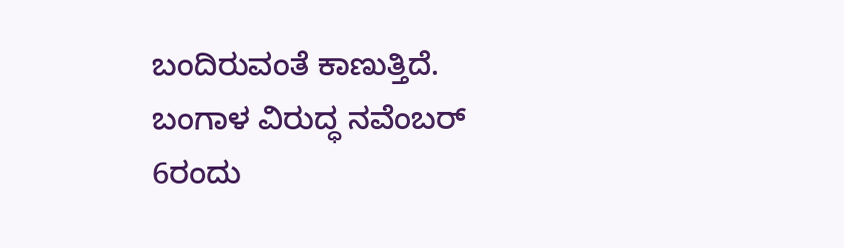ಬಂದಿರುವಂತೆ ಕಾಣುತ್ತಿದೆ. ಬಂಗಾಳ ವಿರುದ್ಧ ನವೆಂಬರ್ 6ರಂದು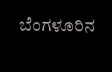ಬೆಂಗಳೂರಿನ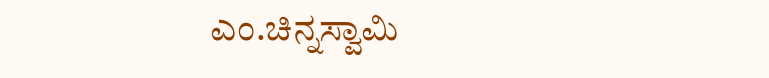ಎಂ.ಚಿನ್ನಸ್ವಾಮಿ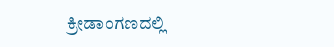ಕ್ರೀಡಾಂಗಣದಲ್ಲಿ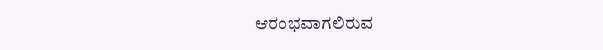ಆರಂಭವಾಗಲಿರುವ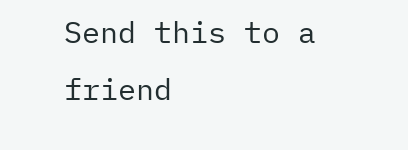Send this to a friend